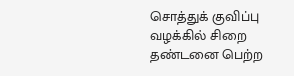சொத்துக் குவிப்பு வழக்கில் சிறை தண்டனை பெற்ற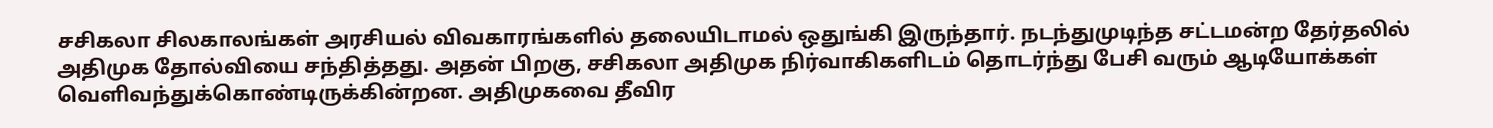சசிகலா சிலகாலங்கள் அரசியல் விவகாரங்களில் தலையிடாமல் ஒதுங்கி இருந்தார். நடந்துமுடிந்த சட்டமன்ற தேர்தலில் அதிமுக தோல்வியை சந்தித்தது. அதன் பிறகு, சசிகலா அதிமுக நிர்வாகிகளிடம் தொடர்ந்து பேசி வரும் ஆடியோக்கள் வெளிவந்துக்கொண்டிருக்கின்றன. அதிமுகவை தீவிர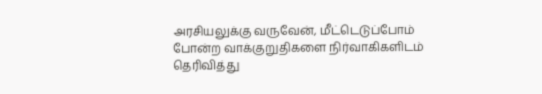அரசியலுக்கு வருவேன், மீட்டெடுப்போம் போன்ற வாக்குறுதிகளை நிர்வாகிகளிடம் தெரிவித்து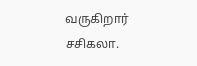வருகிறார் சசிகலா.